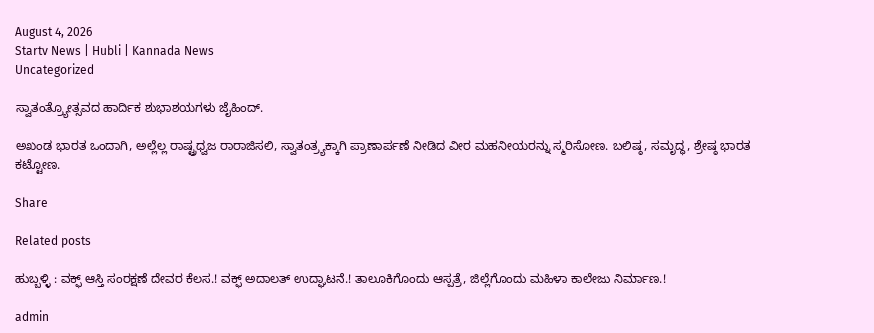August 4, 2026
Startv News | Hubli | Kannada News
Uncategorized

ಸ್ವಾತಂತ್ರ್ಯೋತ್ಸವದ ಹಾರ್ದಿಕ ಶುಭಾಶಯಗಳು ಜೈಹಿಂದ್.

ಅಖಂಡ ಭಾರತ ಒಂದಾಗಿ, ಅಲ್ಲೆಲ್ಲ ರಾಷ್ಟ್ರಧ್ವಜ ರಾರಾಜಿಸಲಿ, ಸ್ವಾತಂತ್ರ್ಯಕ್ಕಾಗಿ ಪ್ರಾಣಾರ್ಪಣೆ ನೀಡಿದ ವೀರ ಮಹನೀಯರನ್ನು ಸ್ಮರಿಸೋಣ. ಬಲಿಷ್ಠ, ಸಮೃದ್ಧ, ಶ್ರೇಷ್ಠ ಭಾರತ ಕಟ್ಟೋಣ.

Share

Related posts

ಹುಬ್ಬಳ್ಳಿ : ವಕ್ಫ್ ಆಸ್ತಿ ಸಂರಕ್ಷಣೆ ದೇವರ ಕೆಲಸ.! ವಕ್ಫ್ ಅದಾಲತ್ ಉದ್ಘಾಟನೆ.! ತಾಲೂಕಿಗೊಂದು ಆಸ್ಪತ್ರೆ, ಜಿಲ್ಲೆಗೊಂದು ಮಹಿಳಾ ಕಾಲೇಜು ನಿರ್ಮಾಣ.!

admin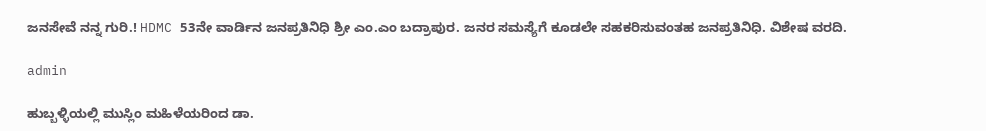ಜನಸೇವೆ ನನ್ನ ಗುರಿ.! HDMC 53ನೇ ವಾರ್ಡಿನ ಜನಪ್ರತಿನಿಧಿ ಶ್ರೀ ಎಂ.ಎಂ ಬದ್ರಾಪುರ. ಜನರ ಸಮಸ್ಯೆಗೆ ಕೂಡಲೇ ಸಹಕರಿಸುವಂತಹ ಜನಪ್ರತಿನಿಧಿ. ವಿಶೇಷ ವರದಿ.

admin

ಹುಬ್ಬಳ್ಳಿಯಲ್ಲಿ ಮುಸ್ಲಿಂ ಮಹಿಳೆಯರಿಂದ ಡಾ.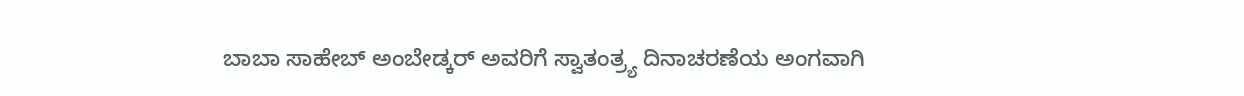ಬಾಬಾ ಸಾಹೇಬ್ ಅಂಬೇಡ್ಕರ್ ಅವರಿಗೆ ಸ್ವಾತಂತ್ರ್ಯ ದಿನಾಚರಣೆಯ ಅಂಗವಾಗಿ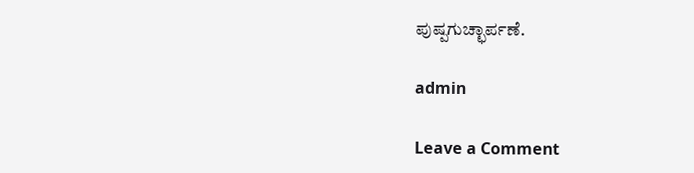ಪುಷ್ಪಗುಚ್ಛಾರ್ಪಣೆ.

admin

Leave a Comment